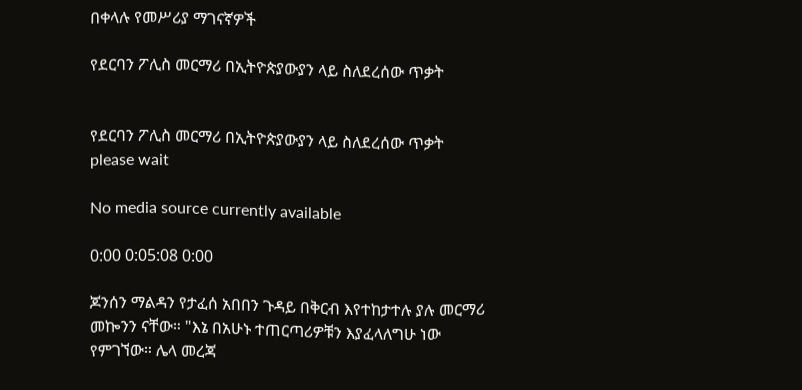በቀላሉ የመሥሪያ ማገናኛዎች

የደርባን ፖሊስ መርማሪ በኢትዮጵያውያን ላይ ስለደረሰው ጥቃት


የደርባን ፖሊስ መርማሪ በኢትዮጵያውያን ላይ ስለደረሰው ጥቃት
please wait

No media source currently available

0:00 0:05:08 0:00

ጆንሰን ማልዳን የታፈሰ አበበን ጉዳይ በቅርብ እየተከታተሉ ያሉ መርማሪ መኰንን ናቸው። "እኔ በአሁኑ ተጠርጣሪዎቹን እያፈላለግሁ ነው የምገኘው። ሌላ መረጃ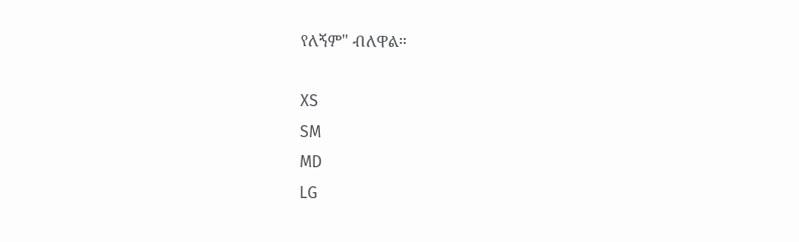የለኝም" ብለዋል።

XS
SM
MD
LG